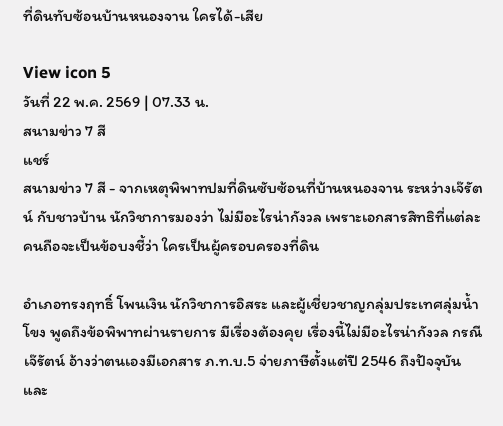ที่ดินทับซ้อนบ้านหนองจาน ใครได้-เสีย

View icon 5
วันที่ 22 พ.ค. 2569 | 07.33 น.
สนามข่าว 7 สี
แชร์
สนามข่าว 7 สี - จากเหตุพิพาทปมที่ดินซับซ้อนที่บ้านหนองจาน ระหว่างเจ๊รัตน์ กับชาวบ้าน นักวิชาการมองว่า ไม่มีอะไรน่ากังวล เพราะเอกสารสิทธิที่แต่ละคนถือจะเป็นข้อบงชี้ว่า ใครเป็นผู้ครอบครองที่ดิน

อำเภอทรงฤทธิ์ โพนเงิน นักวิชาการอิสระ และผู้เชี่ยวชาญกลุ่มประเทศลุ่มน้ำโขง พูดถึงข้อพิพาทผ่านรายการ มีเรื่องต้องคุย เรื่องนี้ไม่มีอะไรน่ากังวล กรณี เจ๊รัตน์ อ้างว่าตนเองมีเอกสาร ภ.ท.บ.5 จ่ายภาษีตั้งแต่ปี 2546 ถึงปัจจุบัน และ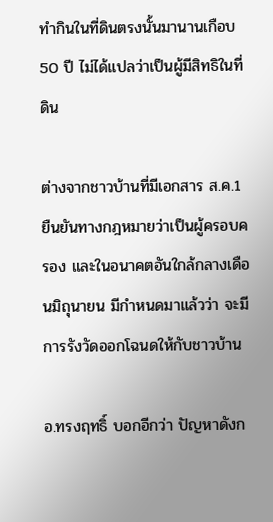ทำกินในที่ดินตรงนั้นมานานเกือบ 50 ปี ไม่ได้แปลว่าเป็นผู้มีสิทธิในที่ดิน

ต่างจากชาวบ้านที่มีเอกสาร ส.ค.1 ยืนยันทางกฎหมายว่าเป็นผู้ครอบครอง และในอนาคตอันใกล้กลางเดือนมิถุนายน มีกำหนดมาแล้วว่า จะมีการรังวัดออกโฉนดให้กับชาวบ้าน

อ.ทรงฤทธิ์ บอกอีกว่า ปัญหาดังก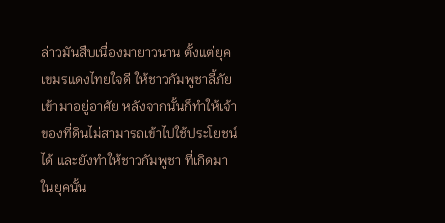ล่าวมันสืบเนื่องมายาวนาน ตั้งแต่ยุคเขมรแดงไทยใจดี ให้ชาวกัมพูชาลี้ภัยเข้ามาอยู่อาศัย หลังจากนั้นก็ทำให้เจ้าของที่ดินไม่สามารถเข้าไปใช้ประโยชน์ได้ และยังทำให้ชาวกัมพูชา ที่เกิดมาในยุคนั้น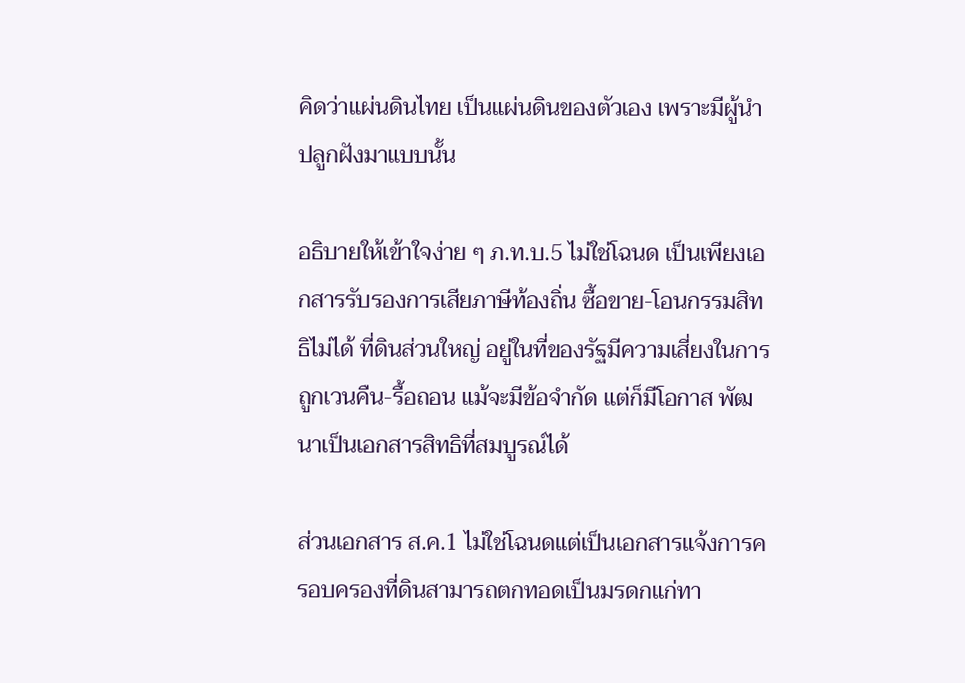คิดว่าแผ่นดินไทย เป็นแผ่นดินของตัวเอง เพราะมีผู้นำ ปลูกฝังมาแบบนั้น

อธิบายให้เข้าใจง่าย ๆ ภ.ท.บ.5 ไม่ใช่โฉนด เป็นเพียงเอกสารรับรองการเสียภาษีท้องถิ่น ซื้อขาย-โอนกรรมสิทธิไม่ได้ ที่ดินส่วนใหญ่ อยู่ในที่ของรัฐมีความเสี่ยงในการถูกเวนคืน-รื้อถอน แม้จะมีข้อจำกัด แต่ก็มีโอกาส พัฒนาเป็นเอกสารสิทธิที่สมบูรณ์ได้

ส่วนเอกสาร ส.ค.1 ไม่ใช่โฉนดแต่เป็นเอกสารแจ้งการครอบครองที่ดินสามารถตกทอดเป็นมรดกแก่ทา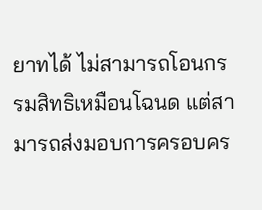ยาทได้ ไม่สามารถโอนกรรมสิทธิเหมือนโฉนด แต่สามารถส่งมอบการครอบคร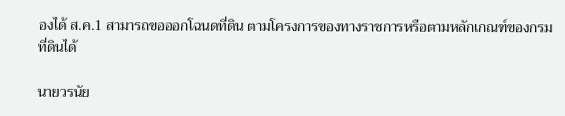องได้ ส.ค.1 สามารถขอออกโฉนดที่ดิน ตามโครงการของทางราชการหรือตามหลักเกณฑ์ของกรมที่ดินได้

นายวรนัย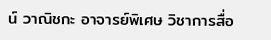น์ วาณิชกะ อาจารย์พิเศษ วิชาการสื่อ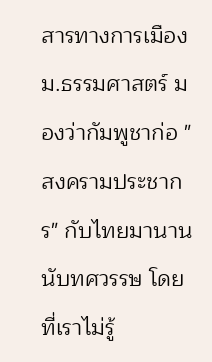สารทางการเมือง ม.ธรรมศาสตร์ มองว่ากัมพูชาก่อ "สงครามประชากร" กับไทยมานานนับทศวรรษ โดยที่เราไม่รู้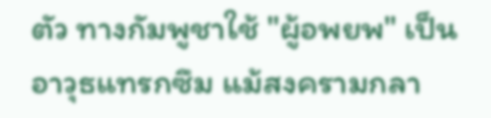ตัว ทางกัมพูชาใช้ "ผู้อพยพ" เป็นอาวุธแทรกซึม แม้สงครามกลา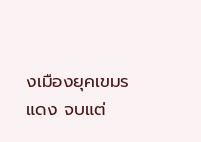งเมืองยุคเขมรแดง จบแต่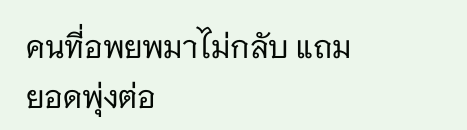คนที่อพยพมาไม่กลับ แถมยอดพุ่งต่อ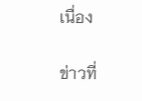เนื่อง

ข่าวที่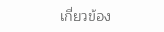เกี่ยวข้อง